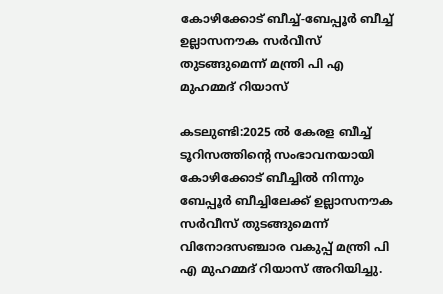കോഴിക്കോട് ബീച്ച്-ബേപ്പൂര്‍ ബീച്ച് ഉല്ലാസനൗക സര്‍വീസ് തുടങ്ങുമെന്ന് മന്ത്രി പി എ മുഹമ്മദ് റിയാസ്

കടലുണ്ടി:2025 ല്‍ കേരള ബീച്ച് ടൂറിസത്തിന്റെ സംഭാവനയായി കോഴിക്കോട് ബീച്ചില്‍ നിന്നും ബേപ്പൂര്‍ ബീച്ചിലേക്ക് ഉല്ലാസനൗക സര്‍വീസ് തുടങ്ങുമെന്ന് വിനോദസഞ്ചാര വകുപ്പ് മന്ത്രി പി എ മുഹമ്മദ് റിയാസ് അറിയിച്ചു.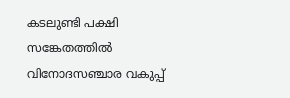കടലുണ്ടി പക്ഷി സങ്കേതത്തില്‍ വിനോദസഞ്ചാര വകുപ്പ്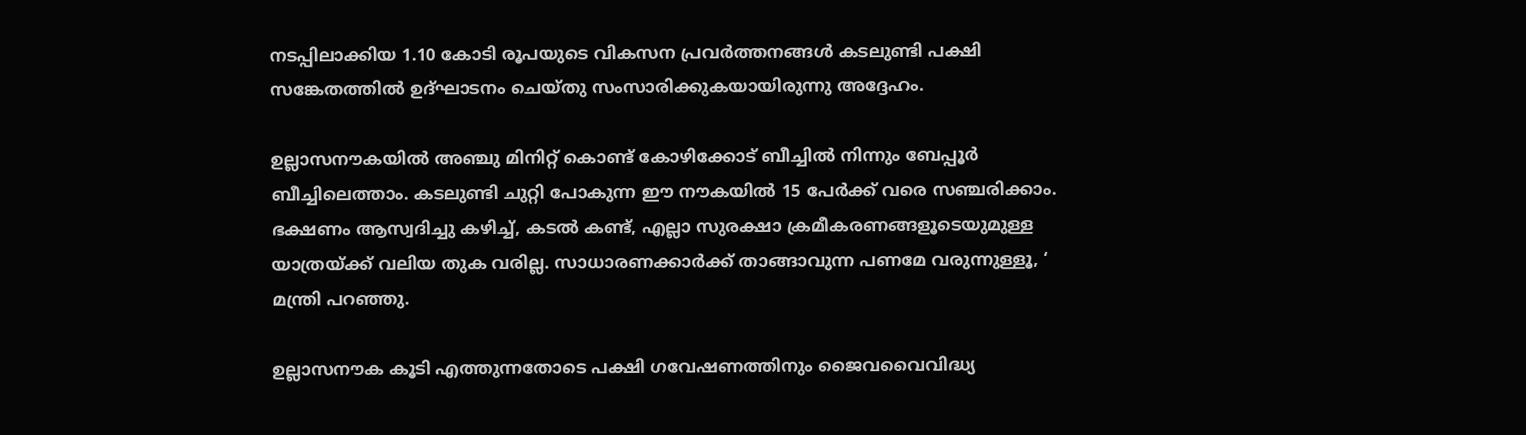നടപ്പിലാക്കിയ 1.10 കോടി രൂപയുടെ വികസന പ്രവര്‍ത്തനങ്ങള്‍ കടലുണ്ടി പക്ഷി സങ്കേതത്തില്‍ ഉദ്ഘാടനം ചെയ്തു സംസാരിക്കുകയായിരുന്നു അദ്ദേഹം.

ഉല്ലാസനൗകയില്‍ അഞ്ചു മിനിറ്റ് കൊണ്ട് കോഴിക്കോട് ബീച്ചില്‍ നിന്നും ബേപ്പൂര്‍ ബീച്ചിലെത്താം. കടലുണ്ടി ചുറ്റി പോകുന്ന ഈ നൗകയില്‍ 15 പേര്‍ക്ക് വരെ സഞ്ചരിക്കാം. ഭക്ഷണം ആസ്വദിച്ചു കഴിച്ച്, കടല്‍ കണ്ട്, എല്ലാ സുരക്ഷാ ക്രമീകരണങ്ങളൂടെയുമുള്ള യാത്രയ്ക്ക് വലിയ തുക വരില്ല. സാധാരണക്കാര്‍ക്ക് താങ്ങാവുന്ന പണമേ വരുന്നുള്ളൂ, ‘ മന്ത്രി പറഞ്ഞു.

ഉല്ലാസനൗക കൂടി എത്തുന്നതോടെ പക്ഷി ഗവേഷണത്തിനും ജൈവവൈവിദ്ധ്യ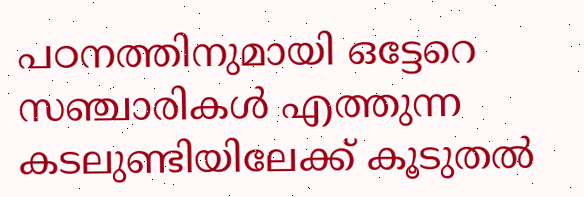പഠനത്തിനുമായി ഒട്ടേറെ സഞ്ചാരികള്‍ എത്തുന്ന കടലുണ്ടിയിലേക്ക് കൂടുതല്‍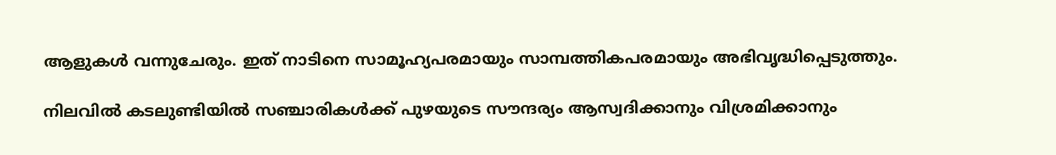ആളുകള്‍ വന്നുചേരും. ഇത് നാടിനെ സാമൂഹ്യപരമായും സാമ്പത്തികപരമായും അഭിവൃദ്ധിപ്പെടുത്തും.

നിലവില്‍ കടലുണ്ടിയില്‍ സഞ്ചാരികള്‍ക്ക് പുഴയുടെ സൗന്ദര്യം ആസ്വദിക്കാനും വിശ്രമിക്കാനും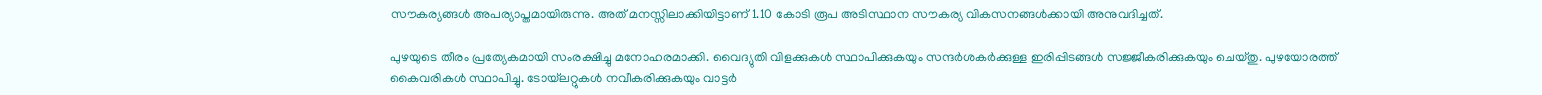സൗകര്യങ്ങള്‍ അപര്യാപ്തമായിരുന്നു. അത് മനസ്സിലാക്കിയിട്ടാണ് 1.10 കോടി രൂപ അടിസ്ഥാന സൗകര്യ വികസനങ്ങള്‍ക്കായി അനുവദിച്ചത്.

പുഴയുടെ തീരം പ്രത്യേകമായി സംരക്ഷിച്ചു മനോഹരമാക്കി. വൈദ്യുതി വിളക്കുകള്‍ സ്ഥാപിക്കുകയും സന്ദര്‍ശകര്‍ക്കുള്ള ഇരിപ്പിടങ്ങള്‍ സജ്ജീകരിക്കുകയും ചെയ്തു. പുഴയോരത്ത് കൈവരികള്‍ സ്ഥാപിച്ചു. ടോയ്‌ലറ്റുകള്‍ നവീകരിക്കുകയും വാട്ടര്‍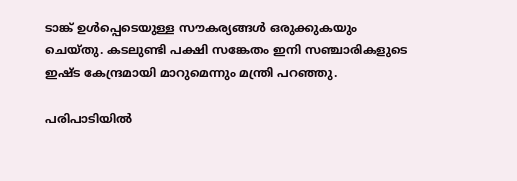ടാങ്ക് ഉള്‍പ്പെടെയുള്ള സൗകര്യങ്ങള്‍ ഒരുക്കുകയും ചെയ്തു. കടലുണ്ടി പക്ഷി സങ്കേതം ഇനി സഞ്ചാരികളുടെ ഇഷ്ട കേന്ദ്രമായി മാറുമെന്നും മന്ത്രി പറഞ്ഞു.

പരിപാടിയില്‍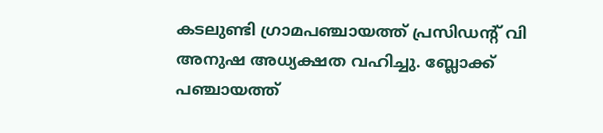കടലുണ്ടി ഗ്രാമപഞ്ചായത്ത് പ്രസിഡന്റ് വി അനുഷ അധ്യക്ഷത വഹിച്ചു. ബ്ലോക്ക് പഞ്ചായത്ത്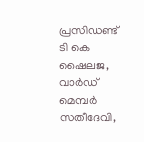പ്രസിഡണ്ട് ടി കെ ഷൈലജ, വാര്‍ഡ് മെമ്പര്‍ സതീദേവി,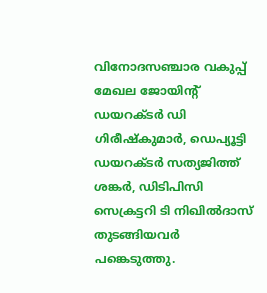വിനോദസഞ്ചാര വകുപ്പ് മേഖല ജോയിന്റ് ഡയറക്ടര്‍ ഡി ഗിരീഷ്‌കുമാര്‍, ഡെപ്യൂട്ടി ഡയറക്ടര്‍ സത്യജിത്ത് ശങ്കര്‍, ഡിടിപിസി സെക്രട്ടറി ടി നിഖില്‍ദാസ് തുടങ്ങിയവര്‍ പങ്കെടുത്തു.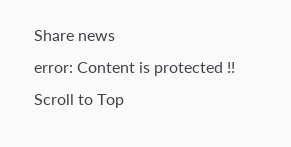Share news
error: Content is protected !!
Scroll to Top